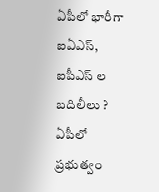ఏపీలో భారీగా ఐఏఎస్, ఐపీఎస్ ల బదిలీలు ?
ఏపీలో ప్రభుత్వం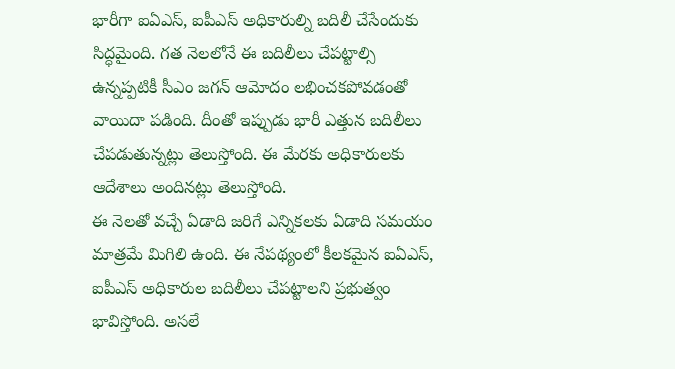భారీగా ఐఏఎస్, ఐపీఎస్ అధికారుల్ని బదిలీ చేసేందుకు సిద్ధమైంది. గత నెలలోనే ఈ బదిలీలు చేపట్టాల్సి ఉన్నప్పటికీ సీఎం జగన్ ఆమోదం లభించకపోవడంతో వాయిదా పడింది. దీంతో ఇప్పుడు భారీ ఎత్తున బదిలీలు చేపడుతున్నట్లు తెలుస్తోంది. ఈ మేరకు అధికారులకు ఆదేశాలు అందినట్లు తెలుస్తోంది.
ఈ నెలతో వచ్చే ఏడాది జరిగే ఎన్నికలకు ఏడాది సమయం మాత్రమే మిగిలి ఉంది. ఈ నేపథ్యంలో కీలకమైన ఐఏఎస్, ఐపీఎస్ అధికారుల బదిలీలు చేపట్టాలని ప్రభుత్వం భావిస్తోంది. అసలే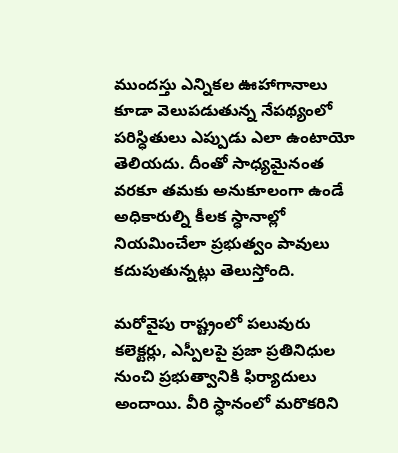ముందస్తు ఎన్నికల ఊహాగానాలు కూడా వెలుపడుతున్న నేపథ్యంలో పరిస్ధితులు ఎప్పుడు ఎలా ఉంటాయో తెలియదు. దీంతో సాధ్యమైనంత వరకూ తమకు అనుకూలంగా ఉండే అధికారుల్ని కీలక స్ధానాల్లో నియమించేలా ప్రభుత్వం పావులు కదుపుతున్నట్లు తెలుస్తోంది.

మరోవైపు రాష్ట్రంలో పలువురు కలెక్టర్లు, ఎస్పీలపై ప్రజా ప్రతినిధుల నుంచి ప్రభుత్వానికి ఫిర్యాదులు అందాయి. వీరి స్ధానంలో మరొకరిని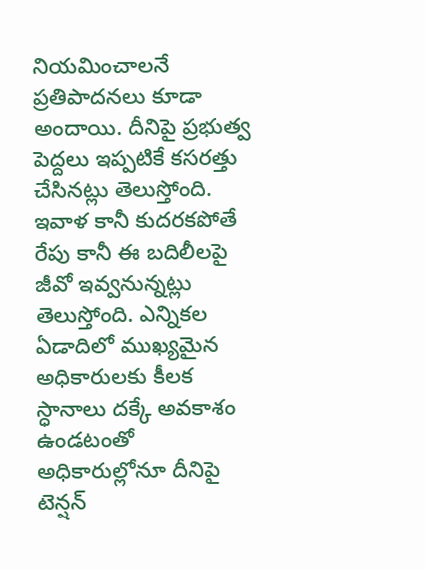నియమించాలనే ప్రతిపాదనలు కూడా అందాయి. దీనిపై ప్రభుత్వ పెద్దలు ఇప్పటికే కసరత్తు చేసినట్లు తెలుస్తోంది. ఇవాళ కానీ కుదరకపోతే రేపు కానీ ఈ బదిలీలపై జీవో ఇవ్వనున్నట్లు తెలుస్తోంది. ఎన్నికల ఏడాదిలో ముఖ్యమైన అధికారులకు కీలక స్ధానాలు దక్కే అవకాశం ఉండటంతో అధికారుల్లోనూ దీనిపై టెన్షన్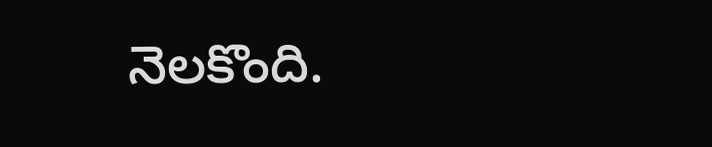నెలకొంది.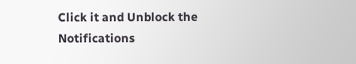Click it and Unblock the Notifications